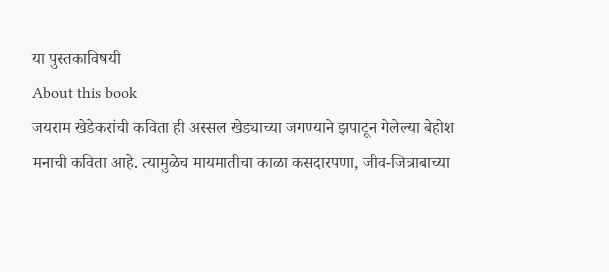या पुस्तकाविषयी
About this book
जयराम खेडेकरांची कविता ही अस्सल खेड्याच्या जगण्याने झपाटून गेलेल्या बेहोश मनाची कविता आहे. त्यामुळेच मायमातीचा काळा कसदारपणा, जीव-जित्राबाच्या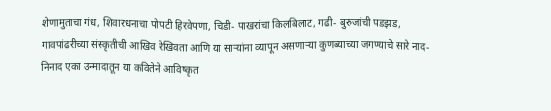शेणामुताचा गंध, शिवारधनाचा पोपटी हिरवेपणा, चिडी- पाखरांचा किलबिलाट, गढी- बुरुजांची पडझड, गावपांढरीच्या संस्कृतीची आखिव रेखिवता आणि या साऱ्यांना व्यापून असणाऱ्या कुणब्याच्या जगण्याचे सारे नाद- निनाद एका उन्मादातून या कवितेने आविष्कृत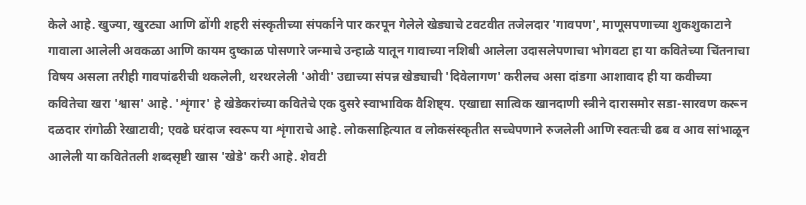केले आहे. खुज्या, खुरट्या आणि ढोंगी शहरी संस्कृतीच्या संपर्काने पार करपून गेलेले खेड्याचे टवटवीत तजेलदार 'गावपण', माणूसपणाच्या शुकशुकाटाने गावाला आलेली अवकळा आणि कायम दुष्काळ पोसणारे जन्माचे उन्हाळे यातून गावाच्या नशिबी आलेला उदासलेपणाचा भोगवटा हा या कवितेच्या चिंतनाचा विषय असला तरीही गावपांढरीची थकलेली, थरथरलेली 'ओवी' उद्याच्या संपन्न खेड्याची 'दिवेलागण' करीलच असा दांडगा आशावाद ही या कवीच्या कवितेचा खरा 'श्वास' आहे. 'शृंगार' हे खेडेकरांच्या कवितेचे एक दुसरे स्वाभाविक वैशिष्ट्य. एखाद्या सात्विक खानदाणी स्त्रीने दारासमोर सडा-सारवण करून दळदार रांगोळी रेखाटावी; एवढे घरंदाज स्वरूप या शृंगाराचे आहे. लोकसाहित्यात व लोकसंस्कृतीत सच्चेपणाने रुजलेली आणि स्वतःची ढब व आव सांभाळून आलेली या कवितेतली शब्दसृष्टी खास 'खेडे' करी आहे. शेवटी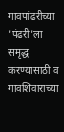गावपांढरीच्या 'पंढरी'ला समृद्ध करण्यासाठी व गावशिवाराच्या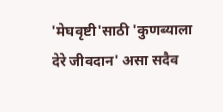'मेघवृष्टी'साठी 'कुणब्याला देरे जीवदान' असा सदैव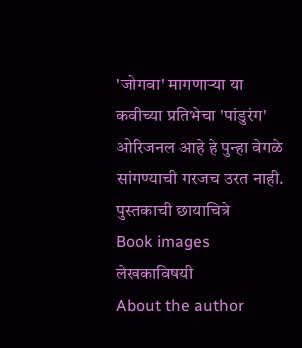'जोगवा' मागणाऱ्या या कवीच्या प्रतिभेचा 'पांडुरंग' ओरिजनल आहे हे पुन्हा वेगळे सांगण्याची गरजच उरत नाही.
पुस्तकाची छायाचित्रे
Book images
लेखकाविषयी
About the author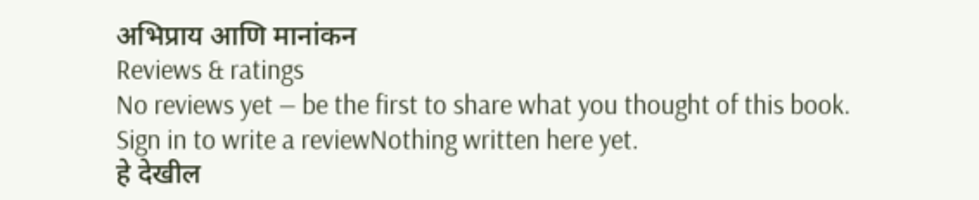अभिप्राय आणि मानांकन
Reviews & ratings
No reviews yet — be the first to share what you thought of this book.
Sign in to write a reviewNothing written here yet.
हे देखील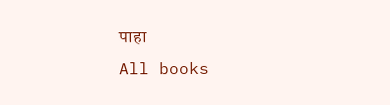पाहा
All books